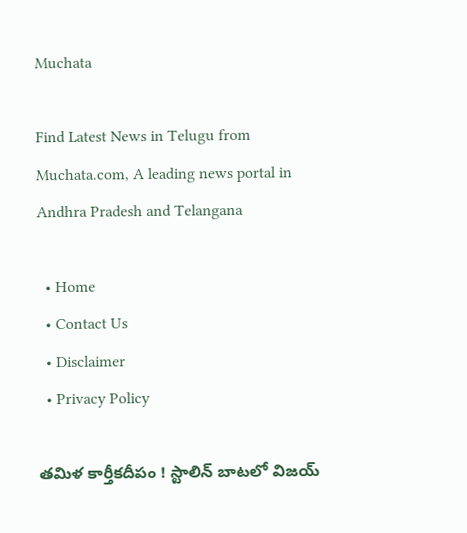Muchata

Find Latest News in Telugu from Muchata.com, A leading news portal in Andhra Pradesh and Telangana

  • Home
  • Contact Us
  • Disclaimer
  • Privacy Policy

తమిళ కార్తీకదీపం ! స్టాలిన్ బాటలో విజయ్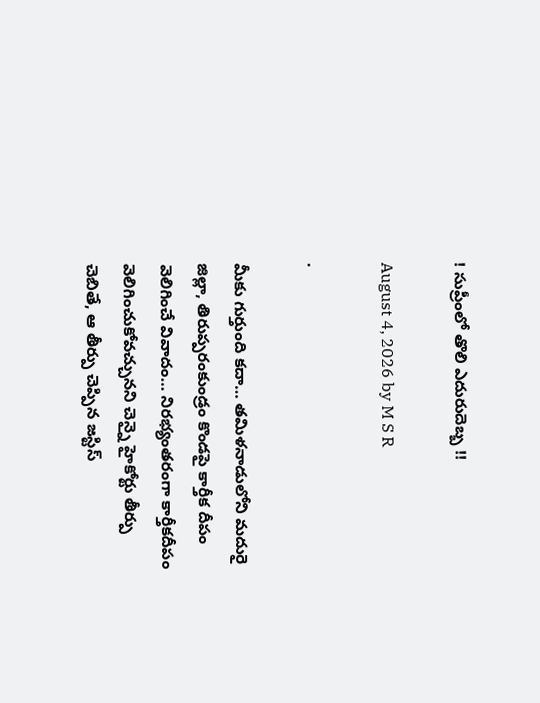! సుప్రీంలో తొలి ఎదురుదెబ్బ !!

August 4, 2026 by M S R

.

మీకు గుర్తుంది కదా… తమిళనాడులోని మదురై జిల్లా, తిరుప్పరంకుండ్రం కొండపై కార్తీక దీపం వెలిగించే వివాదం… నిరభ్యంతరంగా కార్తీకదీపం వెలిగించుకోవచ్చునని చెన్నై హైకోర్టు తీర్పు చెబితే, ఆ తీర్పు చెప్పిన జస్టిస్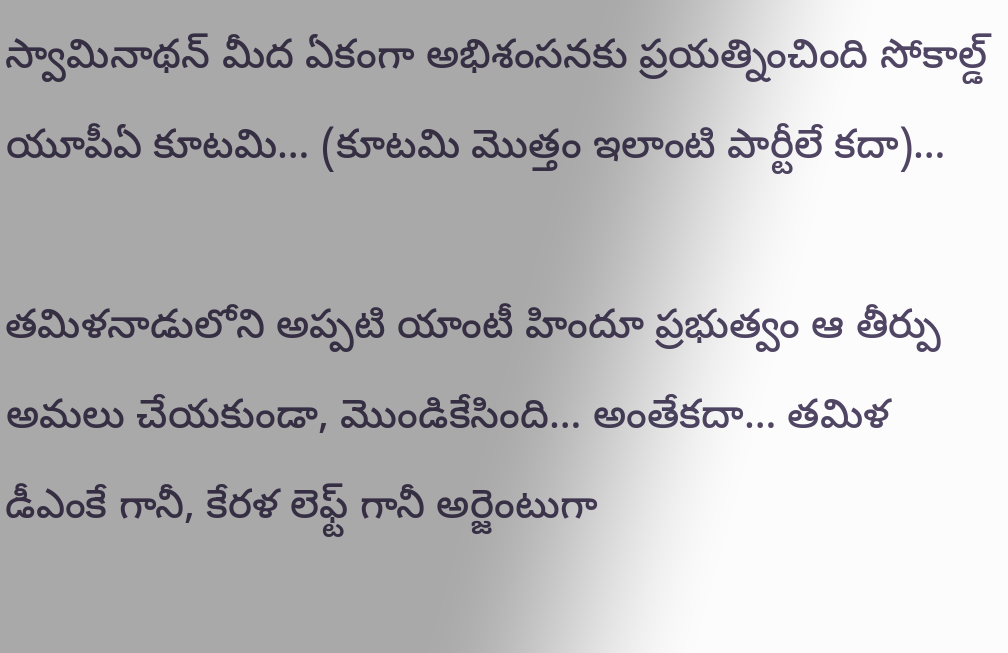స్వామినాథన్ మీద ఏకంగా అభిశంసనకు ప్రయత్నించింది సోకాల్డ్ యూపీఏ కూటమి… (కూటమి మొత్తం ఇలాంటి పార్టీలే కదా)…

తమిళనాడులోని అప్పటి యాంటీ హిందూ ప్రభుత్వం ఆ తీర్పు అమలు చేయకుండా, మొండికేసింది… అంతేకదా… తమిళ డీఎంకే గానీ, కేరళ లెఫ్ట్ గానీ అర్జెంటుగా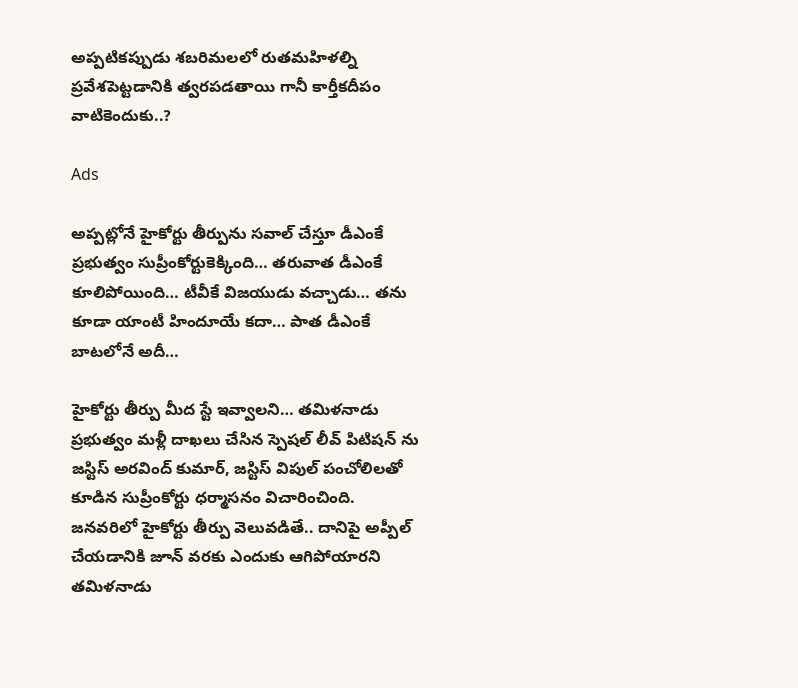అప్పటికప్పుడు శబరిమలలో రుతమహిళల్ని ప్రవేశపెట్టడానికి త్వరపడతాయి గానీ కార్తీకదీపం వాటికెందుకు..?

Ads

అప్పట్లోనే హైకోర్టు తీర్పును సవాల్ చేస్తూ డీఎంకే ప్రభుత్వం సుప్రీంకోర్టుకెక్కింది… తరువాత డీఎంకే కూలిపోయింది… టీవీకే విజయుడు వచ్చాడు… తను కూడా యాంటీ హిందూయే కదా… పాత డీఎంకే బాటలోనే అదీ…

హైకోర్టు తీర్పు మీద స్టే ఇవ్వాలని… తమిళనాడు ప్రభుత్వం మళ్లీ దాఖలు చేసిన స్పెషల్ లీవ్ పిటిషన్ ను జస్టిస్ అరవింద్ కుమార్, జస్టిస్ విపుల్ పంచోలిలతో కూడిన సుప్రీంకోర్టు ధర్మాసనం విచారించింది. జనవరిలో హైకోర్టు తీర్పు వెలువడితే.. దానిపై అప్పీల్ చేయడానికి జూన్ వరకు ఎందుకు ఆగిపోయారని తమిళనాడు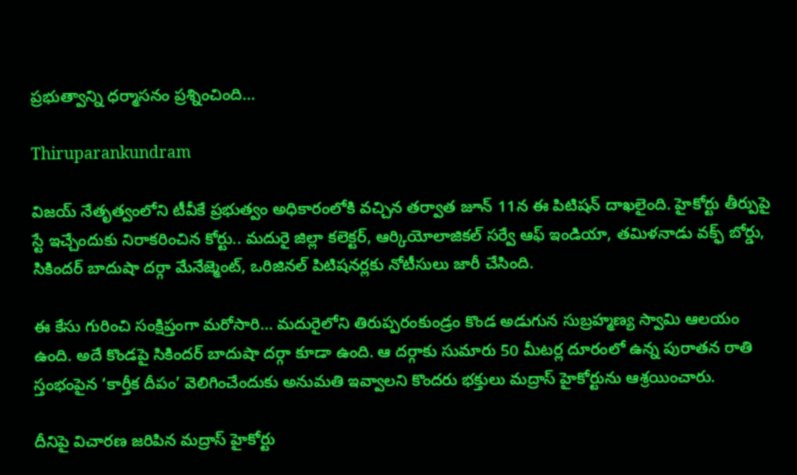ప్రభుత్వాన్ని ధర్మాసనం ప్రశ్నించింది…

Thiruparankundram

విజయ్ నేతృత్వంలోని టీవీకే ప్రభుత్వం అధికారంలోకి వచ్చిన తర్వాత జూన్ 11న ఈ పిటిషన్ దాఖలైంది. హైకోర్టు తీర్పుపై స్టే ఇచ్చేందుకు నిరాకరించిన కోర్టు.. మదురై జిల్లా కలెక్టర్, ఆర్కియోలాజికల్ సర్వే ఆఫ్ ఇండియా, తమిళనాడు వక్ఫ్ బోర్డు, సికిందర్ బాదుషా దర్గా మేనేజ్మెంట్, ఒరిజినల్ పిటిషనర్లకు నోటీసులు జారీ చేసింది.

ఈ కేసు గురించి సంక్షిప్తంగా మరోసారి… మదురైలోని తిరుప్పరంకుండ్రం కొండ అడుగున సుబ్రహ్మణ్య స్వామి ఆలయం ఉంది. అదే కొండపై సికిందర్ బాదుషా దర్గా కూడా ఉంది. ఆ దర్గాకు సుమారు 50 మీటర్ల దూరంలో ఉన్న పురాతన రాతి స్తంభంపైన ‘కార్తీక దీపం’ వెలిగించేందుకు అనుమతి ఇవ్వాలని కొందరు భక్తులు మద్రాస్ హైకోర్టును ఆశ్రయించారు.

దీనిపై విచారణ జరిపిన మద్రాస్ హైకోర్టు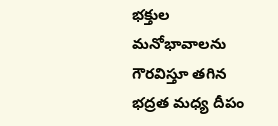భక్తుల మనోభావాలను గౌరవిస్తూ తగిన భద్రత మధ్య దీపం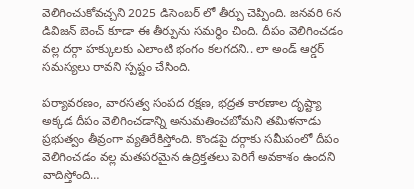వెలిగించుకోవచ్చని 2025 డిసెంబర్ లో తీర్పు చెప్పింది. జనవరి 6న డివిజన్ బెంచ్ కూడా ఈ తీర్పును సమర్థిం చింది. దీపం వెలిగించడం వల్ల దర్గా హక్కులకు ఎలాంటి భంగం కలగదని.. లా అండ్ ఆర్డర్ సమస్యలు రావని స్పష్టం చేసింది.

పర్యావరణం, వారసత్వ సంపద రక్షణ, భద్రత కారణాల దృష్ట్యా అక్కడ దీపం వెలిగించడాన్ని అనుమతించబోమని తమిళనాడు ప్రభుత్వం తీవ్రంగా వ్యతిరేకిస్తోంది. కొండపై దర్గాకు సమీపంలో దీపం వెలిగించడం వల్ల మతపరమైన ఉద్రిక్తతలు పెరిగే అవకాశం ఉందని వాదిస్తోంది…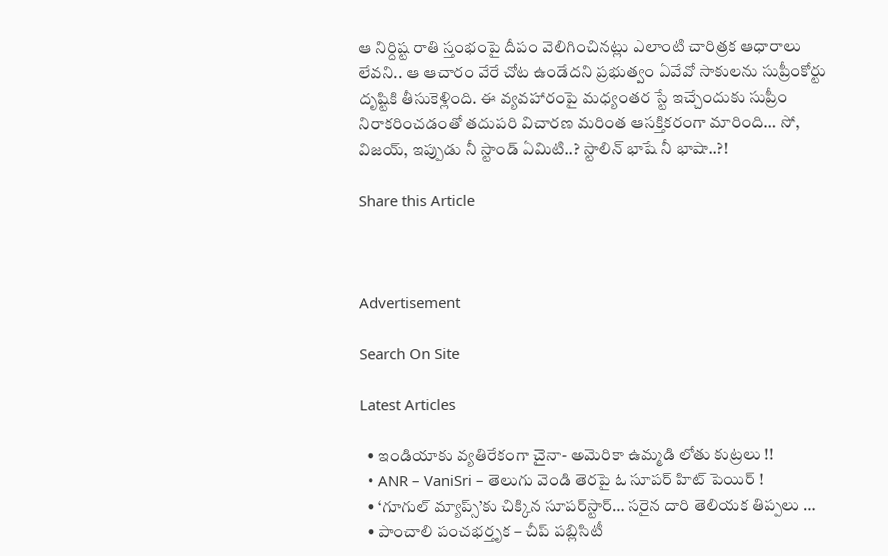ఆ నిర్దిష్ట రాతి స్తంభంపై దీపం వెలిగించినట్లు ఎలాంటి చారిత్రక ఆధారాలు లేవని.. ఆ ఆచారం వేరే చోట ఉండేదని ప్రభుత్వం ఏవేవో సాకులను సుప్రీంకోర్టు దృష్టికి తీసుకెళ్లింది. ఈ వ్యవహారంపై మధ్యంతర స్టే ఇచ్చేందుకు సుప్రీం నిరాకరించడంతో తదుపరి విచారణ మరింత ఆసక్తికరంగా మారింది… సో, విజయ్, ఇప్పుడు నీ స్టాండ్ ఏమిటి..? స్టాలిన్ భాషే నీ భాషా..?!

Share this Article



Advertisement

Search On Site

Latest Articles

  • ఇండియాకు వ్యతిరేకంగా చైనా- అమెరికా ఉమ్మడి లోతు కుట్రలు !!
  • ANR – VaniSri – తెలుగు వెండి తెరపై ఓ సూపర్ హిట్ పెయిర్ !
  • ‘గూగుల్ మ్యాప్స్‌’కు చిక్కిన సూపర్‌స్టార్‌… సరైన దారి తెలియక తిప్పలు …
  • పాంచాలి పంచభర్తృక – చీప్ పబ్లిసిటీ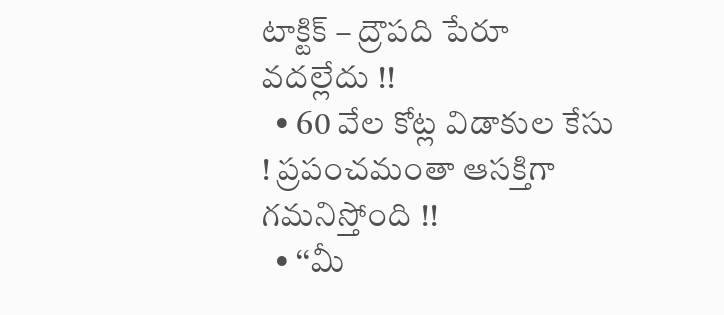టాక్టిక్ – ద్రౌపది పేరూ వదల్లేదు !!
  • 60 వేల కోట్ల విడాకుల కేసు ! ప్రపంచమంతా ఆసక్తిగా గమనిస్తోంది !!
  • ‘‘మీ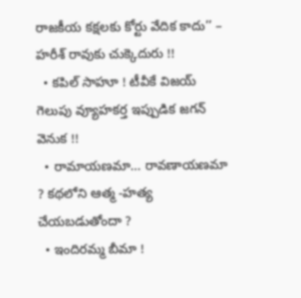రాజకీయ కక్షలకు కోర్టు వేదిక కాదు’’ – హరీశ్ రావుకు చుక్కెదురు !!
  • కపిల్ సాహూ ! టీవీకే విజయ్ గెలుపు వ్యూహకర్త ఇప్పుడిక జగన్ వెనుక !!
  • రామాయణమా… రావణాయణమా ? కథలోని ఆత్మ -హత్య చేయబడుతోందా ?
  • ఇందిరమ్మ బీమా !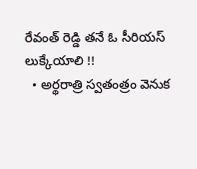రేవంత్ రెడ్డి తనే ఓ సీరియస్ లుక్కేయాలి !!
  • అర్థరాత్రి స్వతంత్రం వెనుక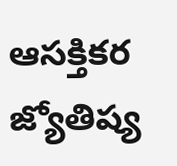ఆసక్తికర జ్యోతిష్య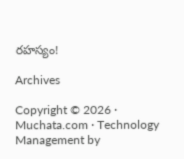రహస్యం!

Archives

Copyright © 2026 · Muchata.com · Technology Management by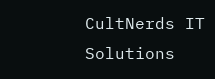CultNerds IT Solutions